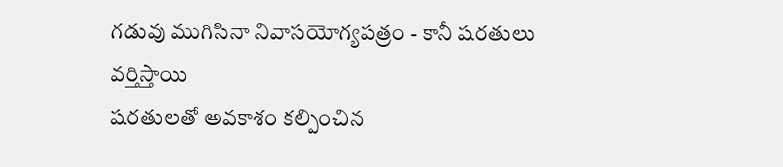గడువు ముగిసినా నివాసయోగ్యపత్రం - కానీ షరతులు వర్తిస్తాయి
షరతులతో అవకాశం కల్పించిన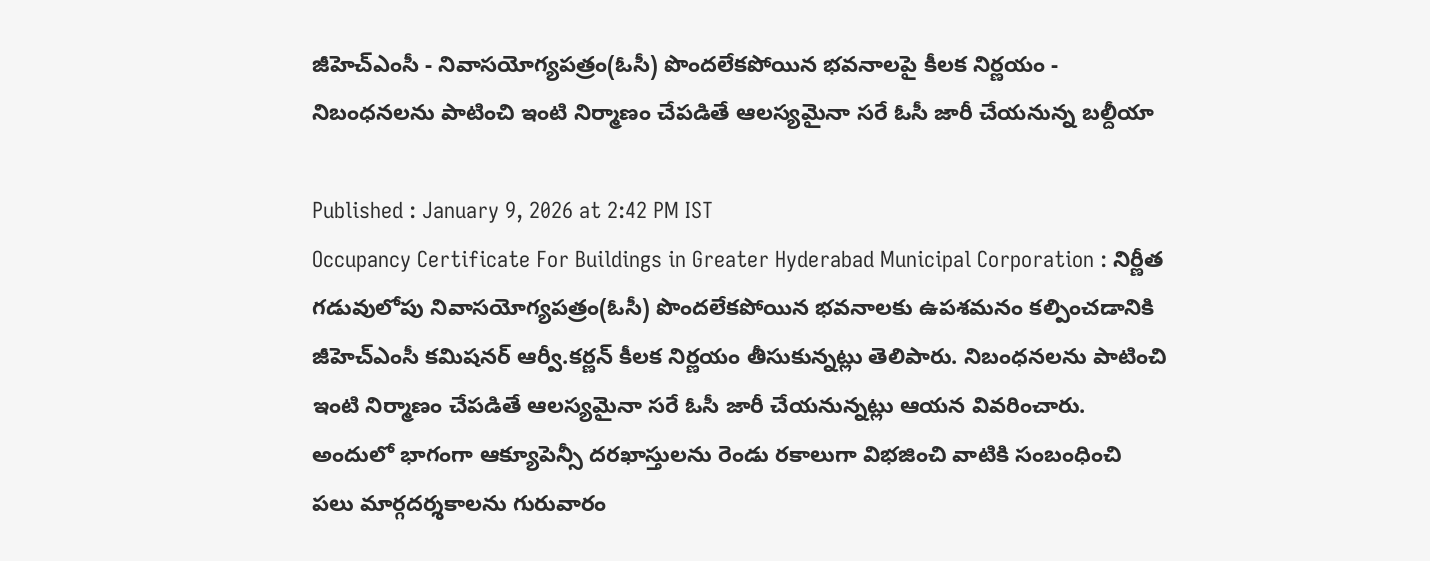జీహెచ్ఎంసీ - నివాసయోగ్యపత్రం(ఓసీ) పొందలేకపోయిన భవనాలపై కీలక నిర్ణయం - నిబంధనలను పాటించి ఇంటి నిర్మాణం చేపడితే ఆలస్యమైనా సరే ఓసీ జారీ చేయనున్న బల్దీయా

Published : January 9, 2026 at 2:42 PM IST
Occupancy Certificate For Buildings in Greater Hyderabad Municipal Corporation : నిర్ణీత గడువులోపు నివాసయోగ్యపత్రం(ఓసీ) పొందలేకపోయిన భవనాలకు ఉపశమనం కల్పించడానికి జీహెచ్ఎంసీ కమిషనర్ ఆర్వీ.కర్ణన్ కీలక నిర్ణయం తీసుకున్నట్లు తెలిపారు. నిబంధనలను పాటించి ఇంటి నిర్మాణం చేపడితే ఆలస్యమైనా సరే ఓసీ జారీ చేయనున్నట్లు ఆయన వివరించారు. అందులో భాగంగా ఆక్యూపెన్సీ దరఖాస్తులను రెండు రకాలుగా విభజించి వాటికి సంబంధించి పలు మార్గదర్శకాలను గురువారం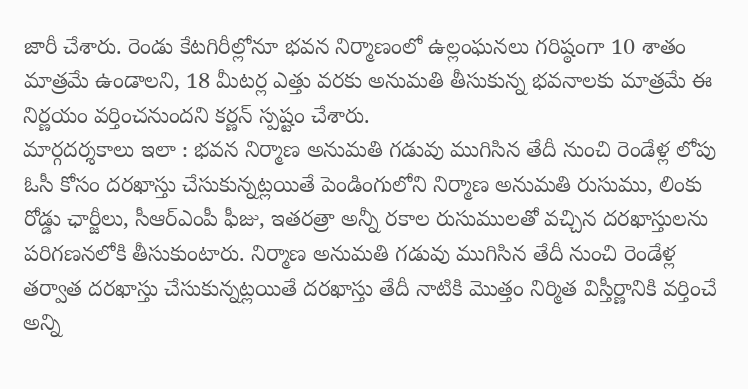జారీ చేశారు. రెండు కేటగిరీల్లోనూ భవన నిర్మాణంలో ఉల్లంఘనలు గరిష్ఠంగా 10 శాతం మాత్రమే ఉండాలని, 18 మీటర్ల ఎత్తు వరకు అనుమతి తీసుకున్న భవనాలకు మాత్రమే ఈ నిర్ణయం వర్తించనుందని కర్ణన్ స్పష్టం చేశారు.
మార్గదర్శకాలు ఇలా : భవన నిర్మాణ అనుమతి గడువు ముగిసిన తేదీ నుంచి రెండేళ్ల లోపు ఓసీ కోసం దరఖాస్తు చేసుకున్నట్లయితే పెండింగులోని నిర్మాణ అనుమతి రుసుము, లింకు రోడ్డు ఛార్జీలు, సీఆర్ఎంపీ ఫీజు, ఇతరత్రా అన్నీ రకాల రుసుములతో వచ్చిన దరఖాస్తులను పరిగణనలోకి తీసుకుంటారు. నిర్మాణ అనుమతి గడువు ముగిసిన తేదీ నుంచి రెండేళ్ల తర్వాత దరఖాస్తు చేసుకున్నట్లయితే దరఖాస్తు తేదీ నాటికి మొత్తం నిర్మిత విస్తీర్ణానికి వర్తించే అన్ని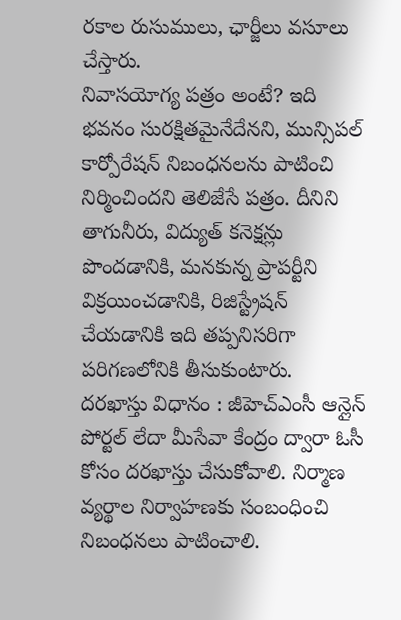రకాల రుసుములు, ఛార్జీలు వసూలు చేస్తారు.
నివాసయోగ్య పత్రం అంటే? ఇది భవనం సురక్షితమైనేదేనని, మున్సిపల్ కార్పోరేషన్ నిబంధనలను పాటించి నిర్మించిందని తెలిజేసే పత్రం. దీనిని తాగునీరు, విద్యుత్ కనెక్షన్లు పొందడానికి, మనకున్న ప్రాపర్టీని విక్రయించడానికి, రిజిస్ట్రేషన్ చేయడానికి ఇది తప్పనిసరిగా పరిగణలోనికి తీసుకుంటారు.
దరఖాస్తు విధానం : జీహెచ్ఎంసీ ఆన్లైన్ పోర్టల్ లేదా మీసేవా కేంద్రం ద్వారా ఓసీ కోసం దరఖాస్తు చేసుకోవాలి. నిర్మాణ వ్యర్థాల నిర్వాహణకు సంబంధించి నిబంధనలు పాటించాలి.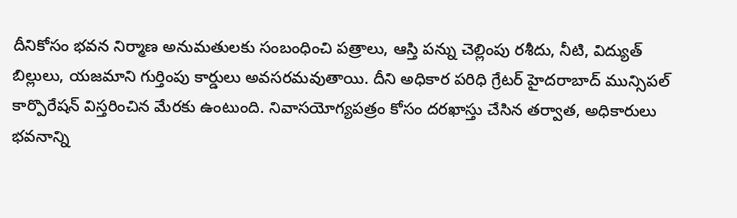దీనికోసం భవన నిర్మాణ అనుమతులకు సంబంధించి పత్రాలు, ఆస్తి పన్ను చెల్లింపు రశీదు, నీటి, విద్యుత్ బిల్లులు, యజమాని గుర్తింపు కార్డులు అవసరమవుతాయి. దీని అధికార పరిధి గ్రేటర్ హైదరాబాద్ మున్సిపల్ కార్పొరేషన్ విస్తరించిన మేరకు ఉంటుంది. నివాసయోగ్యపత్రం కోసం దరఖాస్తు చేసిన తర్వాత, అధికారులు భవనాన్ని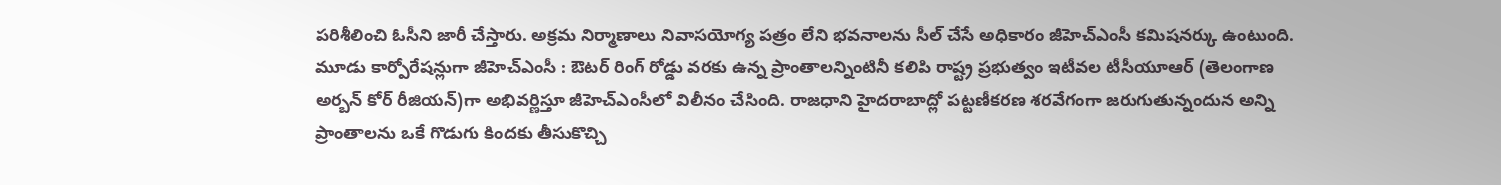పరిశీలించి ఓసీని జారీ చేస్తారు. అక్రమ నిర్మాణాలు నివాసయోగ్య పత్రం లేని భవనాలను సీల్ చేసే అధికారం జీహెచ్ఎంసీ కమిషనర్కు ఉంటుంది.
మూడు కార్పోరేషన్లుగా జీహెచ్ఎంసీ : ఔటర్ రింగ్ రోడ్డు వరకు ఉన్న ప్రాంతాలన్నింటినీ కలిపి రాష్ట్ర ప్రభుత్వం ఇటీవల టీసీయూఆర్ (తెలంగాణ అర్బన్ కోర్ రీజియన్)గా అభివర్ణిస్తూ జీహెచ్ఎంసీలో విలీనం చేసింది. రాజధాని హైదరాబాద్లో పట్టణీకరణ శరవేగంగా జరుగుతున్నందున అన్ని ప్రాంతాలను ఒకే గొడుగు కిందకు తీసుకొచ్చి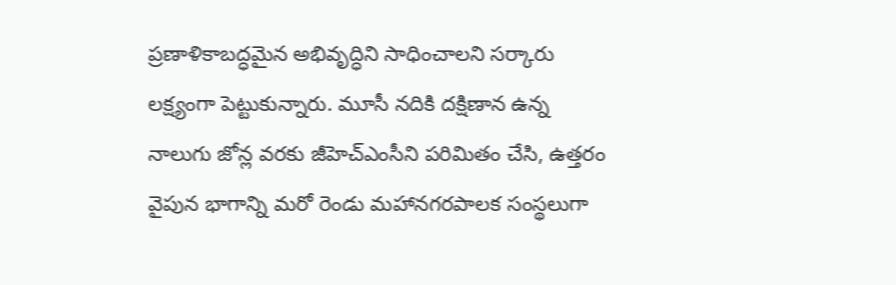ప్రణాళికాబద్ధమైన అభివృద్ధిని సాధించాలని సర్కారు లక్ష్యంగా పెట్టుకున్నారు. మూసీ నదికి దక్షిణాన ఉన్న నాలుగు జోన్ల వరకు జీహెచ్ఎంసీని పరిమితం చేసి, ఉత్తరం వైపున భాగాన్ని మరో రెండు మహానగరపాలక సంస్థలుగా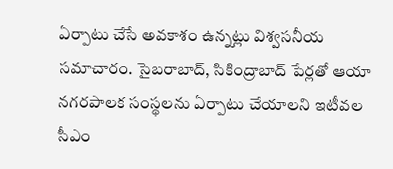ఏర్పాటు చేసే అవకాశం ఉన్నట్లు విశ్వసనీయ సమాచారం. సైబరాబాద్, సికింద్రాబాద్ పేర్లతో ఆయా నగరపాలక సంస్థలను ఏర్పాటు చేయాలని ఇటీవల సీఎం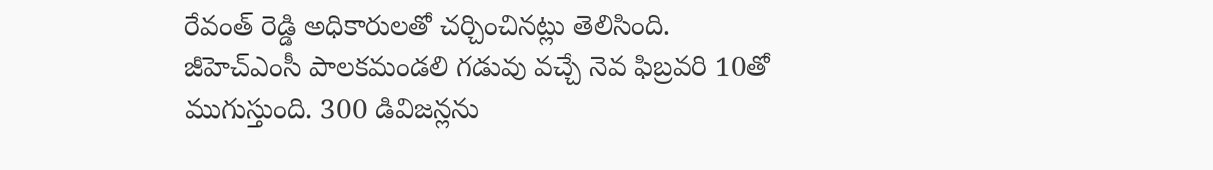రేవంత్ రెడ్డి అధికారులతో చర్చించినట్లు తెలిసింది.
జీహెచ్ఎంసీ పాలకమండలి గడువు వచ్చే నెవ ఫిబ్రవరి 10తో ముగుస్తుంది. 300 డివిజన్లను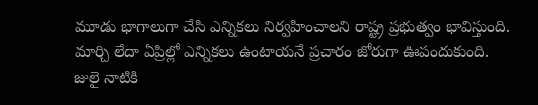మూడు భాగాలుగా చేసి ఎన్నికలు నిర్వహించాలని రాష్ట్ర ప్రభుత్వం భావిస్తుంది. మార్చి లేదా ఏప్రిల్లో ఎన్నికలు ఉంటాయనే ప్రచారం జోరుగా ఊపందుకుంది. జులై నాటికి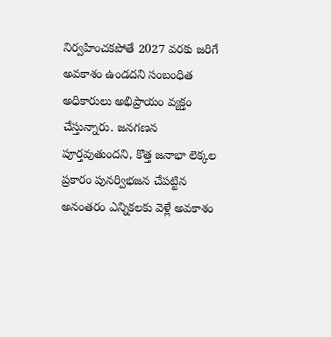నిర్వహించకపోతే 2027 వరకు జరిగే అవకాశం ఉండదని సంబంధిత అధికారులు అభిప్రాయం వ్యక్తం చేస్తున్నారు. జనగణన పూర్తవుతుందని, కొత్త జనాభా లెక్కల ప్రకారం పునర్విభజన చేపట్టిన అనంతరం ఎన్నికలకు వెళ్లే అవకాశం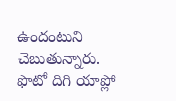ఉందంటుని చెబుతున్నారు.
ఫొటో దిగి యాప్లో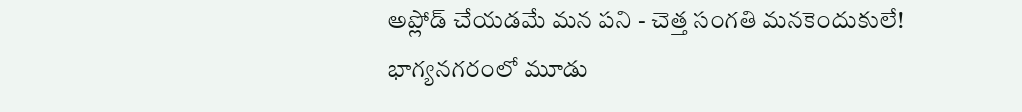అప్లోడ్ చేయడమే మన పని - చెత్త సంగతి మనకెందుకులే!
భాగ్యనగరంలో మూడు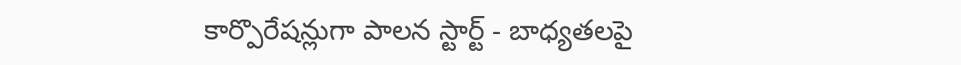కార్పొరేషన్లుగా పాలన స్టార్ట్ - బాధ్యతలపై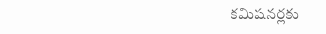కమిషనర్లకు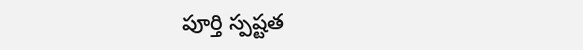పూర్తి స్పష్టత